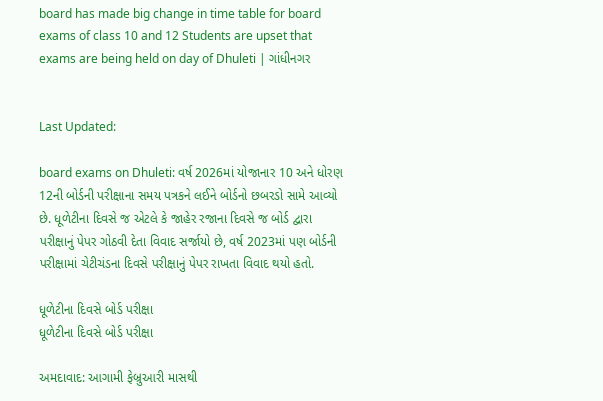board has made big change in time table for board exams of class 10 and 12 Students are upset that exams are being held on day of Dhuleti | ગાંધીનગર


Last Updated:

board exams on Dhuleti: વર્ષ 2026માં યોજાનાર 10 અને ધોરણ 12ની બોર્ડની પરીક્ષાના સમય પત્રકને લઈને બોર્ડનો છબરડો સામે આવ્યો છે. ધૂળેટીના દિવસે જ એટલે કે જાહેર રજાના દિવસે જ બોર્ડ દ્વારા પરીક્ષાનું પેપર ગોઠવી દેતા વિવાદ સર્જાયો છે, વર્ષ 2023માં પણ બોર્ડની પરીક્ષામાં ચેટીચંડના દિવસે પરીક્ષાનું પેપર રાખતા વિવાદ થયો હતો.

ધૂળેટીના દિવસે બોર્ડ પરીક્ષા
ધૂળેટીના દિવસે બોર્ડ પરીક્ષા

અમદાવાદ: આગામી ફેબ્રુઆરી માસથી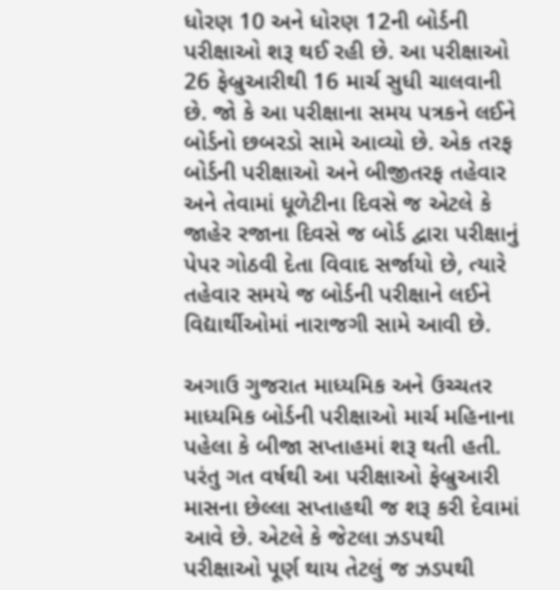ધોરણ 10 અને ધોરણ 12ની બોર્ડની પરીક્ષાઓ શરૂ થઈ રહી છે. આ પરીક્ષાઓ 26 ફેબ્રુઆરીથી 16 માર્ચ સુધી ચાલવાની છે. જો કે આ પરીક્ષાના સમય પત્રકને લઈને બોર્ડનો છબરડો સામે આવ્યો છે. એક તરફ બોર્ડની પરીક્ષાઓ અને બીજીતરફ તહેવાર અને તેવામાં ધૂળેટીના દિવસે જ એટલે કે જાહેર રજાના દિવસે જ બોર્ડ દ્વારા પરીક્ષાનું પેપર ગોઠવી દેતા વિવાદ સર્જાયો છે, ત્યારે તહેવાર સમયે જ બોર્ડની પરીક્ષાને લઈને વિદ્યાર્થીઓમાં નારાજગી સામે આવી છે.

અગાઉ ગુજરાત માધ્યમિક અને ઉચ્ચતર માધ્યમિક બોર્ડની પરીક્ષાઓ માર્ચ મહિનાના પહેલા કે બીજા સપ્તાહમાં શરૂ થતી હતી. પરંતુ ગત વર્ષથી આ પરીક્ષાઓ ફેબ્રુઆરી માસના છેલ્લા સપ્તાહથી જ શરૂ કરી દેવામાં આવે છે. એટલે કે જેટલા ઝડપથી પરીક્ષાઓ પૂર્ણ થાય તેટલું જ ઝડપથી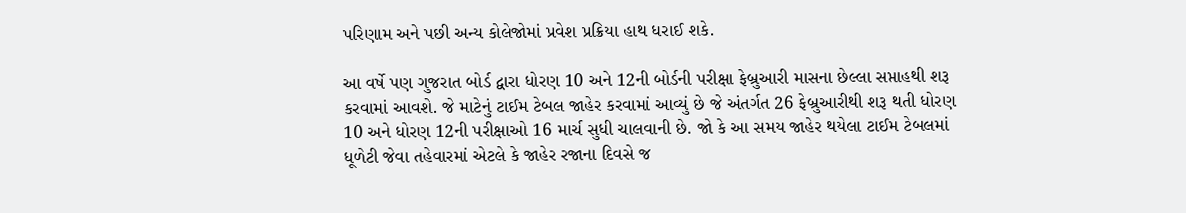પરિણામ અને પછી અન્ય કોલેજોમાં પ્રવેશ પ્રક્રિયા હાથ ધરાઈ શકે.

આ વર્ષે પણ ગુજરાત બોર્ડ દ્વારા ધોરણ 10 અને 12ની બોર્ડની પરીક્ષા ફેબ્રુઆરી માસના છેલ્લા સપ્તાહથી શરૂ કરવામાં આવશે. જે માટેનું ટાઈમ ટેબલ જાહેર કરવામાં આવ્યું છે જે અંતર્ગત 26 ફેબ્રુઆરીથી શરૂ થતી ધોરણ 10 અને ધોરણ 12ની પરીક્ષાઓ 16 માર્ચ સુધી ચાલવાની છે. જો કે આ સમય જાહેર થયેલા ટાઈમ ટેબલમાં ધૂળેટી જેવા તહેવારમાં એટલે કે જાહેર રજાના દિવસે જ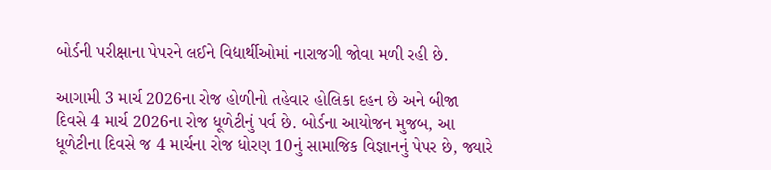બોર્ડની પરીક્ષાના પેપરને લઈને વિદ્યાર્થીઓમાં નારાજગી જોવા મળી રહી છે.

આગામી 3 માર્ચ 2026ના રોજ હોળીનો તહેવાર હોલિકા દહન છે અને બીજા દિવસે 4 માર્ચ 2026ના રોજ ધૂળેટીનું પર્વ છે. બોર્ડના આયોજન મુજબ, આ ધૂળેટીના દિવસે જ 4 માર્ચના રોજ ધોરણ 10નું સામાજિક વિજ્ઞાનનું પેપર છે, જ્યારે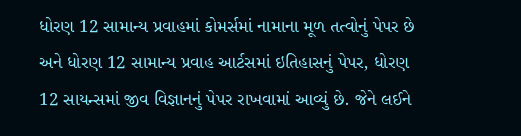ધોરણ 12 સામાન્ય પ્રવાહમાં કોમર્સમાં નામાના મૂળ તત્વોનું પેપર છે અને ધોરણ 12 સામાન્ય પ્રવાહ આર્ટસમાં ઇતિહાસનું પેપર, ધોરણ 12 સાયન્સમાં જીવ વિજ્ઞાનનું પેપર રાખવામાં આવ્યું છે. જેને લઈને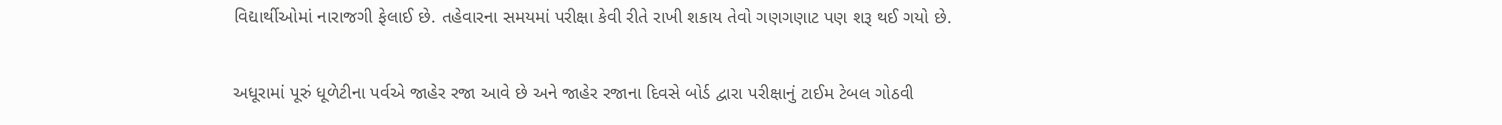વિદ્યાર્થીઓમાં નારાજગી ફેલાઈ છે. તહેવારના સમયમાં પરીક્ષા કેવી રીતે રાખી શકાય તેવો ગણગણાટ પણ શરૂ થઈ ગયો છે.

અધૂરામાં પૂરું ધૂળેટીના પર્વએ જાહેર રજા આવે છે અને જાહેર રજાના દિવસે બોર્ડ દ્વારા પરીક્ષાનું ટાઈમ ટેબલ ગોઠવી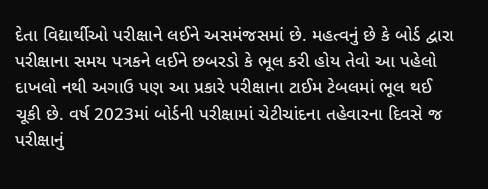દેતા વિદ્યાર્થીઓ પરીક્ષાને લઈને અસમંજસમાં છે. મહત્વનું છે કે બોર્ડ દ્વારા પરીક્ષાના સમય પત્રકને લઈને છબરડો કે ભૂલ કરી હોય તેવો આ પહેલો દાખલો નથી અગાઉ પણ આ પ્રકારે પરીક્ષાના ટાઈમ ટેબલમાં ભૂલ થઈ ચૂકી છે. વર્ષ 2023માં બોર્ડની પરીક્ષામાં ચેટીચાંદના તહેવારના દિવસે જ પરીક્ષાનું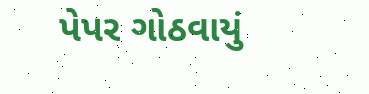પેપર ગોઠવાયું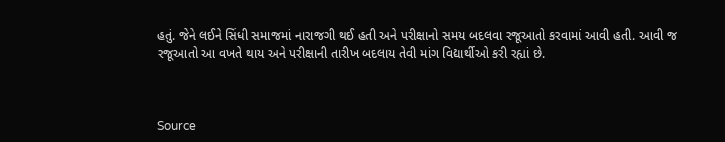હતું. જેને લઈને સિંધી સમાજમાં નારાજગી થઈ હતી અને પરીક્ષાનો સમય બદલવા રજૂઆતો કરવામાં આવી હતી. આવી જ રજૂઆતો આ વખતે થાય અને પરીક્ષાની તારીખ બદલાય તેવી માંગ વિદ્યાર્થીઓ કરી રહ્યાં છે.



Source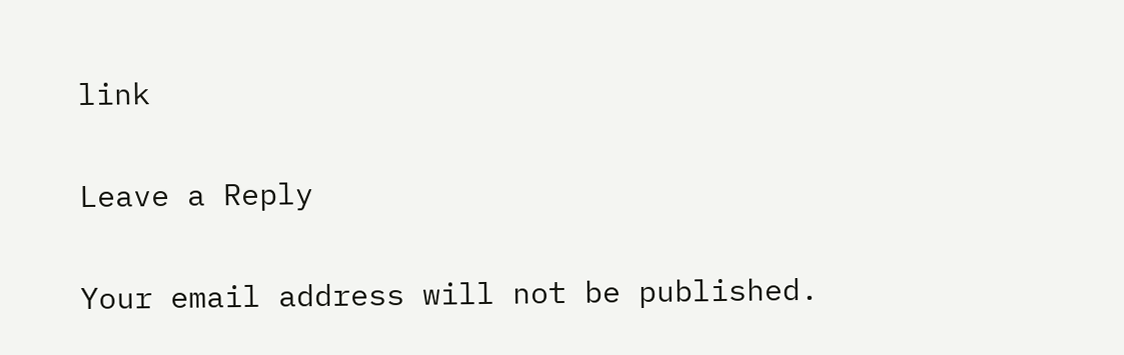link

Leave a Reply

Your email address will not be published.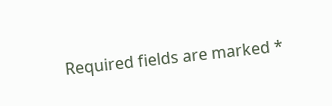Required fields are marked *